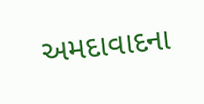અમદાવાદના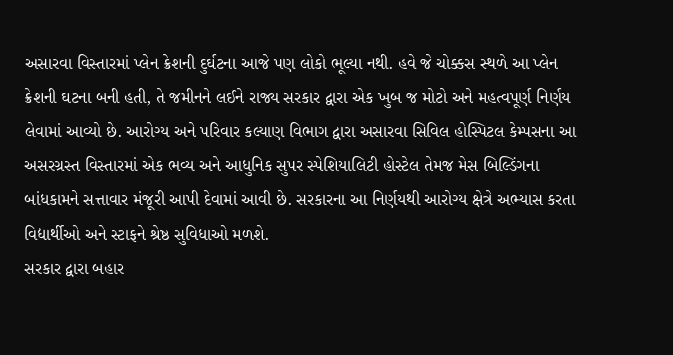અસારવા વિસ્તારમાં પ્લેન ક્રેશની દુર્ઘટના આજે પણ લોકો ભૂલ્યા નથી. હવે જે ચોક્કસ સ્થળે આ પ્લેન ક્રેશની ઘટના બની હતી, તે જમીનને લઈને રાજ્ય સરકાર દ્વારા એક ખુબ જ મોટો અને મહત્વપૂર્ણ નિર્ણય લેવામાં આવ્યો છે. આરોગ્ય અને પરિવાર કલ્યાણ વિભાગ દ્વારા અસારવા સિવિલ હોસ્પિટલ કેમ્પસના આ અસરગ્રસ્ત વિસ્તારમાં એક ભવ્ય અને આધુનિક સુપર સ્પેશિયાલિટી હોસ્ટેલ તેમજ મેસ બિલ્ડિંગના બાંધકામને સત્તાવાર મંજૂરી આપી દેવામાં આવી છે. સરકારના આ નિર્ણયથી આરોગ્ય ક્ષેત્રે અભ્યાસ કરતા વિદ્યાર્થીઓ અને સ્ટાફને શ્રેષ્ઠ સુવિધાઓ મળશે.
સરકાર દ્વારા બહાર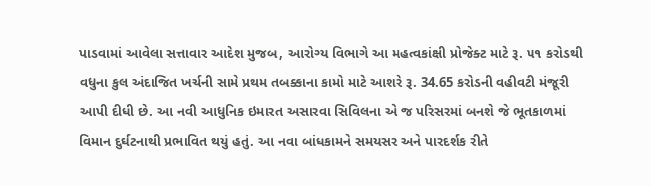પાડવામાં આવેલા સત્તાવાર આદેશ મુજબ, આરોગ્ય વિભાગે આ મહત્વકાંક્ષી પ્રોજેક્ટ માટે રૂ. ૫૧ કરોડથી વધુના કુલ અંદાજિત ખર્ચની સામે પ્રથમ તબક્કાના કામો માટે આશરે રૂ. 34.65 કરોડની વહીવટી મંજૂરી આપી દીધી છે. આ નવી આધુનિક ઇમારત અસારવા સિવિલના એ જ પરિસરમાં બનશે જે ભૂતકાળમાં વિમાન દુર્ઘટનાથી પ્રભાવિત થયું હતું. આ નવા બાંધકામને સમયસર અને પારદર્શક રીતે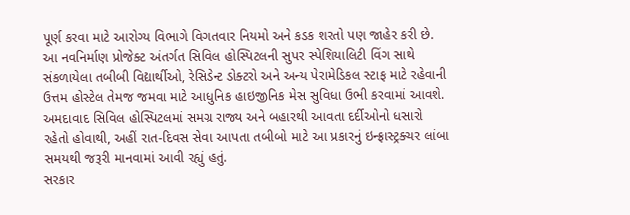પૂર્ણ કરવા માટે આરોગ્ય વિભાગે વિગતવાર નિયમો અને કડક શરતો પણ જાહેર કરી છે.
આ નવનિર્માણ પ્રોજેક્ટ અંતર્ગત સિવિલ હોસ્પિટલની સુપર સ્પેશિયાલિટી વિંગ સાથે સંકળાયેલા તબીબી વિદ્યાર્થીઓ, રેસિડેન્ટ ડોક્ટરો અને અન્ય પેરામેડિકલ સ્ટાફ માટે રહેવાની ઉત્તમ હોસ્ટેલ તેમજ જમવા માટે આધુનિક હાઇજીનિક મેસ સુવિધા ઉભી કરવામાં આવશે. અમદાવાદ સિવિલ હોસ્પિટલમાં સમગ્ર રાજ્ય અને બહારથી આવતા દર્દીઓનો ધસારો રહેતો હોવાથી, અહીં રાત-દિવસ સેવા આપતા તબીબો માટે આ પ્રકારનું ઇન્ફ્રાસ્ટ્રક્ચર લાંબા સમયથી જરૂરી માનવામાં આવી રહ્યું હતું.
સરકાર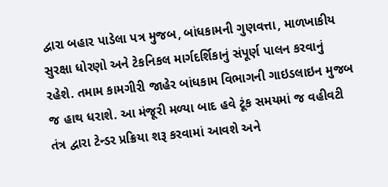દ્વારા બહાર પાડેલા પત્ર મુજબ, બાંધકામની ગુણવત્તા, માળખાકીય સુરક્ષા ધોરણો અને ટેકનિકલ માર્ગદર્શિકાનું સંપૂર્ણ પાલન કરવાનું રહેશે. તમામ કામગીરી જાહેર બાંધકામ વિભાગની ગાઇડલાઇન મુજબ જ હાથ ધરાશે. આ મંજૂરી મળ્યા બાદ હવે ટૂંક સમયમાં જ વહીવટી તંત્ર દ્વારા ટેન્ડર પ્રક્રિયા શરૂ કરવામાં આવશે અને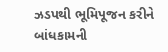ઝડપથી ભૂમિપૂજન કરીને બાંધકામની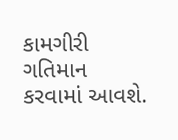કામગીરી ગતિમાન કરવામાં આવશે.